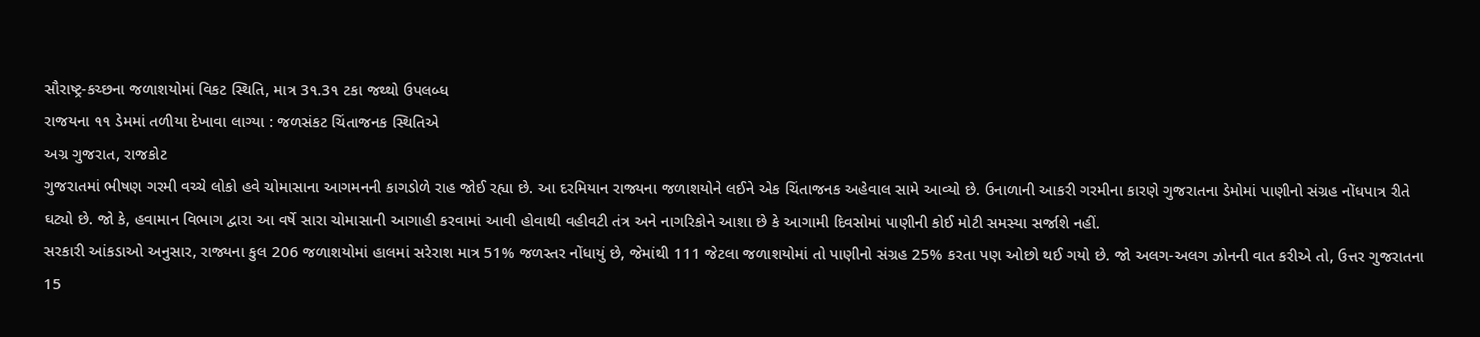સૌરાષ્ટ્ર-કચ્છના જળાશયોમાં વિકટ સ્થિતિ, માત્ર 3૧.3૧ ટકા જથ્થો ઉપલબ્ધ
રાજયના ૧૧ ડેમમાં તળીયા દેખાવા લાગ્યા : જળસંકટ ચિંતાજનક સ્થિતિએ
અગ્ર ગુજરાત, રાજકોટ
ગુજરાતમાં ભીષણ ગરમી વચ્ચે લોકો હવે ચોમાસાના આગમનની કાગડોળે રાહ જોઈ રહ્યા છે. આ દરમિયાન રાજ્યના જળાશયોને લઈને એક ચિંતાજનક અહેવાલ સામે આવ્યો છે. ઉનાળાની આકરી ગરમીના કારણે ગુજરાતના ડેમોમાં પાણીનો સંગ્રહ નોંધપાત્ર રીતે ઘટ્યો છે. જો કે, હવામાન વિભાગ દ્વારા આ વર્ષે સારા ચોમાસાની આગાહી કરવામાં આવી હોવાથી વહીવટી તંત્ર અને નાગરિકોને આશા છે કે આગામી દિવસોમાં પાણીની કોઈ મોટી સમસ્યા સર્જાશે નહીં.
સરકારી આંકડાઓ અનુસાર, રાજ્યના કુલ 206 જળાશયોમાં હાલમાં સરેરાશ માત્ર 51% જળસ્તર નોંધાયું છે, જેમાંથી 111 જેટલા જળાશયોમાં તો પાણીનો સંગ્રહ 25% કરતા પણ ઓછો થઈ ગયો છે. જો અલગ-અલગ ઝોનની વાત કરીએ તો, ઉત્તર ગુજરાતના 15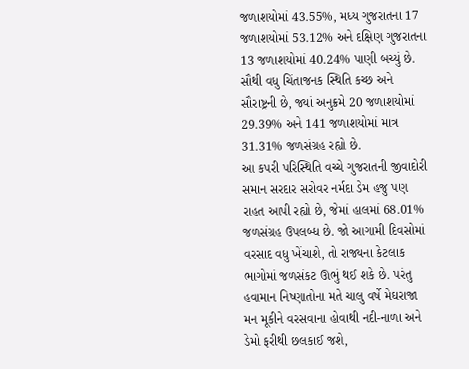જળાશયોમાં 43.55%, મધ્ય ગુજરાતના 17 જળાશયોમાં 53.12% અને દક્ષિણ ગુજરાતના 13 જળાશયોમાં 40.24% પાણી બચ્યું છે. સૌથી વધુ ચિંતાજનક સ્થિતિ કચ્છ અને સૌરાષ્ટ્રની છે, જ્યાં અનુક્રમે 20 જળાશયોમાં 29.39% અને 141 જળાશયોમાં માત્ર 31.31% જળસંગ્રહ રહ્યો છે.
આ કપરી પરિસ્થિતિ વચ્ચે ગુજરાતની જીવાદોરી સમાન સરદાર સરોવર નર્મદા ડેમ હજુ પણ રાહત આપી રહ્યો છે, જેમાં હાલમાં 68.01% જળસંગ્રહ ઉપલબ્ધ છે. જો આગામી દિવસોમાં વરસાદ વધુ ખેંચાશે, તો રાજ્યના કેટલાક ભાગોમાં જળસંકટ ઊભું થઈ શકે છે. પરંતુ હવામાન નિષ્ણાતોના મતે ચાલુ વર્ષે મેઘરાજા મન મૂકીને વરસવાના હોવાથી નદી-નાળા અને ડેમો ફરીથી છલકાઈ જશે,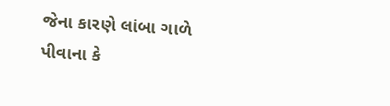જેના કારણે લાંબા ગાળે પીવાના કે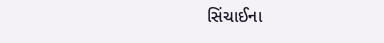સિંચાઈના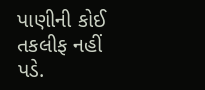પાણીની કોઈ તકલીફ નહીં પડે.